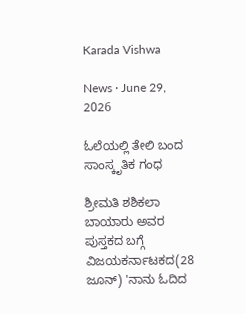Karada Vishwa

News · June 29, 2026

ಓಲೆಯಲ್ಲಿ ತೇಲಿ ಬಂದ ಸಾಂಸ್ಕೃತಿಕ ಗಂಧ

ಶ್ರೀಮತಿ ಶಶಿಕಲಾ ಬಾಯಾರು ಅವರ ಪುಸ್ತಕದ ಬಗ್ಗೆ ವಿಜಯಕರ್ನಾಟಕದ(28 ಜೂನ್) 'ನಾನು ಓದಿದ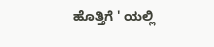ಹೊತ್ತಿಗೆ ' ಯಲ್ಲಿ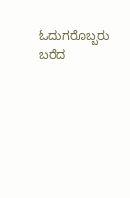ಓದುಗರೊಬ್ಬರು ಬರೆದ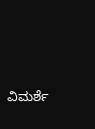ವಿಮರ್ಶೆ